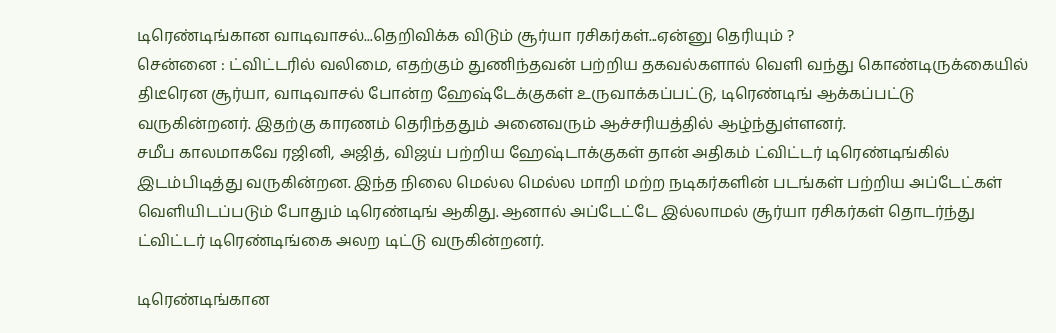டிரெண்டிங்கான வாடிவாசல்...தெறிவிக்க விடும் சூர்யா ரசிகர்கள்...ஏன்னு தெரியும் ?
சென்னை : ட்விட்டரில் வலிமை, எதற்கும் துணிந்தவன் பற்றிய தகவல்களால் வெளி வந்து கொண்டிருக்கையில் திடீரென சூர்யா, வாடிவாசல் போன்ற ஹேஷ்டேக்குகள் உருவாக்கப்பட்டு, டிரெண்டிங் ஆக்கப்பட்டு வருகின்றனர். இதற்கு காரணம் தெரிந்ததும் அனைவரும் ஆச்சரியத்தில் ஆழ்ந்துள்ளனர்.
சமீப காலமாகவே ரஜினி, அஜித், விஜய் பற்றிய ஹேஷ்டாக்குகள் தான் அதிகம் ட்விட்டர் டிரெண்டிங்கில் இடம்பிடித்து வருகின்றன. இந்த நிலை மெல்ல மெல்ல மாறி மற்ற நடிகர்களின் படங்கள் பற்றிய அப்டேட்கள் வெளியிடப்படும் போதும் டிரெண்டிங் ஆகிது. ஆனால் அப்டேட்டே இல்லாமல் சூர்யா ரசிகர்கள் தொடர்ந்து ட்விட்டர் டிரெண்டிங்கை அலற டிட்டு வருகின்றனர்.

டிரெண்டிங்கான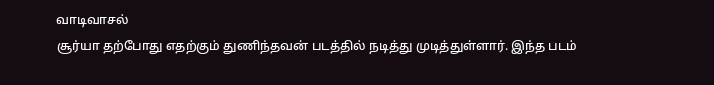வாடிவாசல்
சூர்யா தற்போது எதற்கும் துணிந்தவன் படத்தில் நடித்து முடித்துள்ளார். இந்த படம்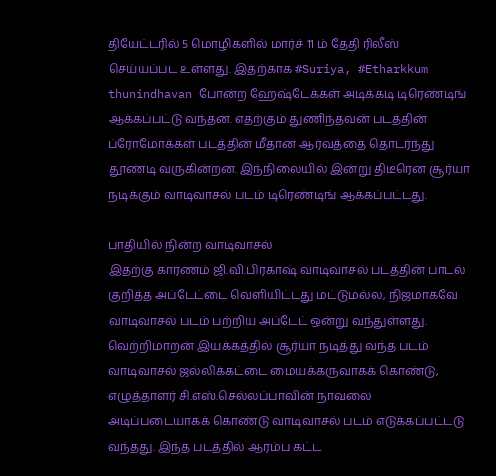தியேட்டரில் 5 மொழிகளில் மார்ச் 11 ம் தேதி ரிலீஸ் செய்யப்பட உள்ளது. இதற்காக #Suriya, #Etharkkum thunindhavan போன்ற ஹேஷ்டேக்கள் அடிக்கடி டிரெண்டிங் ஆக்கப்பட்டு வந்தன. எதற்கும் துணிந்தவன் படத்தின் ப்ரோமோக்கள் படத்தின் மீதான ஆர்வத்தை தொடர்ந்து தூண்டி வருகின்றன. இந்நிலையில் இன்று திடீரென சூர்யா நடிக்கும் வாடிவாசல் படம் டிரெண்டிங் ஆக்கப்பட்டது.

பாதியில் நின்ற வாடிவாசல்
இதற்கு காரணம் ஜி.வி.பிரகாஷ் வாடிவாசல் படத்தின் பாடல் குறித்த அப்டேட்டை வெளியிட்டது மட்டுமல்ல, நிஜமாகவே வாடிவாசல் படம் பற்றிய அப்டேட் ஒன்று வந்துள்ளது. வெற்றிமாறன் இயக்கத்தில் சூர்யா நடித்து வந்த படம் வாடிவாசல் ஜல்லிக்கட்டை மையக்கருவாகக் கொண்டு, எழுத்தாளர் சி.எஸ்.செல்லப்பாவின் நாவலை அடிப்படையாகக் கொண்டு வாடிவாசல் படம் எடுக்கப்பட்டடு வந்தது. இந்த படத்தில் ஆரம்ப கட்ட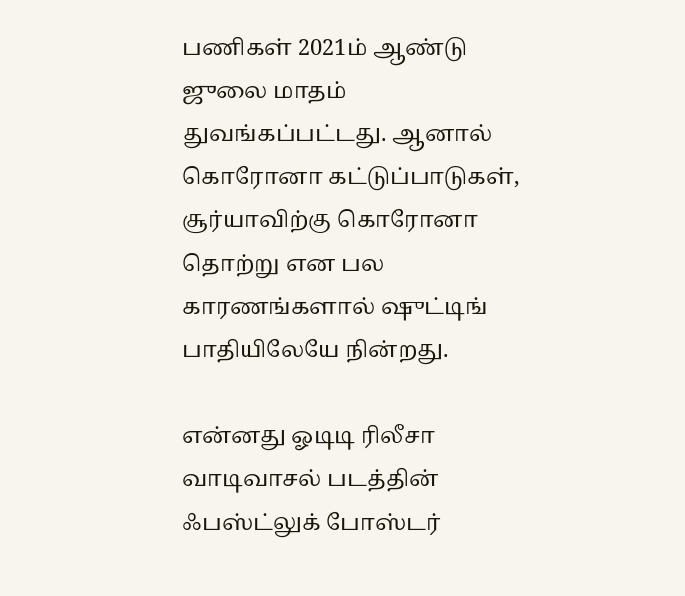பணிகள் 2021ம் ஆண்டு ஜுலை மாதம் துவங்கப்பட்டது. ஆனால் கொரோனா கட்டுப்பாடுகள், சூர்யாவிற்கு கொரோனா தொற்று என பல காரணங்களால் ஷுட்டிங் பாதியிலேயே நின்றது.

என்னது ஓடிடி ரிலீசா
வாடிவாசல் படத்தின் ஃபஸ்ட்லுக் போஸ்டர்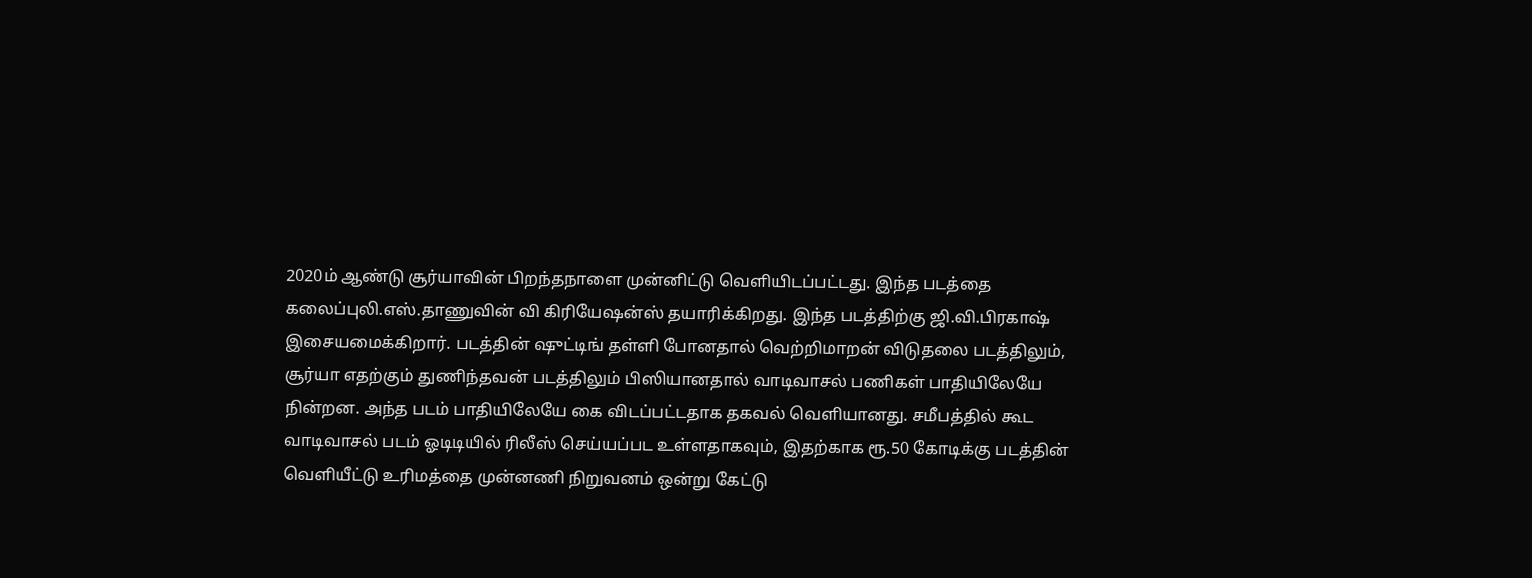2020ம் ஆண்டு சூர்யாவின் பிறந்தநாளை முன்னிட்டு வெளியிடப்பட்டது. இந்த படத்தை கலைப்புலி.எஸ்.தாணுவின் வி கிரியேஷன்ஸ் தயாரிக்கிறது. இந்த படத்திற்கு ஜி.வி.பிரகாஷ் இசையமைக்கிறார். படத்தின் ஷுட்டிங் தள்ளி போனதால் வெற்றிமாறன் விடுதலை படத்திலும், சூர்யா எதற்கும் துணிந்தவன் படத்திலும் பிஸியானதால் வாடிவாசல் பணிகள் பாதியிலேயே நின்றன. அந்த படம் பாதியிலேயே கை விடப்பட்டதாக தகவல் வெளியானது. சமீபத்தில் கூட வாடிவாசல் படம் ஓடிடியில் ரிலீஸ் செய்யப்பட உள்ளதாகவும், இதற்காக ரூ.50 கோடிக்கு படத்தின் வெளியீட்டு உரிமத்தை முன்னணி நிறுவனம் ஒன்று கேட்டு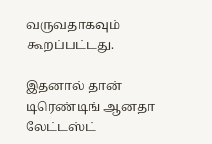வருவதாகவும் கூறப்பட்டது.

இதனால் தான் டிரெண்டிங் ஆனதா
லேட்டஸ்ட்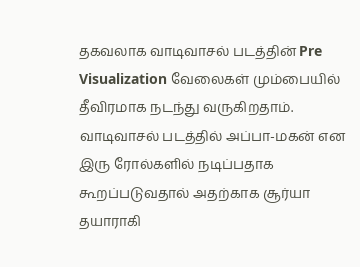தகவலாக வாடிவாசல் படத்தின் Pre Visualization வேலைகள் மும்பையில் தீவிரமாக நடந்து வருகிறதாம். வாடிவாசல் படத்தில் அப்பா-மகன் என இரு ரோல்களில் நடிப்பதாக கூறப்படுவதால் அதற்காக சூர்யா தயாராகி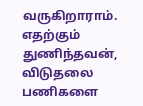வருகிறாராம். எதற்கும் துணிந்தவன், விடுதலை பணிகளை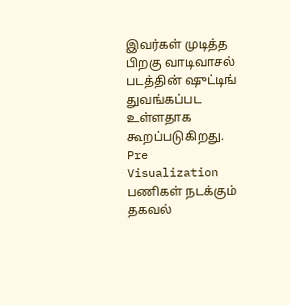இவர்கள் முடித்த பிறகு வாடிவாசல் படத்தின் ஷுட்டிங் துவங்கப்பட உள்ளதாக கூறப்படுகிறது. Pre Visualization பணிகள் நடக்கும் தகவல்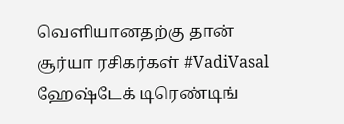வெளியானதற்கு தான் சூர்யா ரசிகர்கள் #VadiVasal ஹேஷ்டேக் டிரெண்டிங்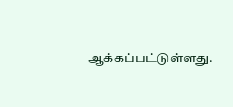ஆக்கப்பட்டுள்ளது.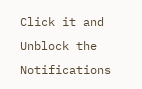Click it and Unblock the Notifications